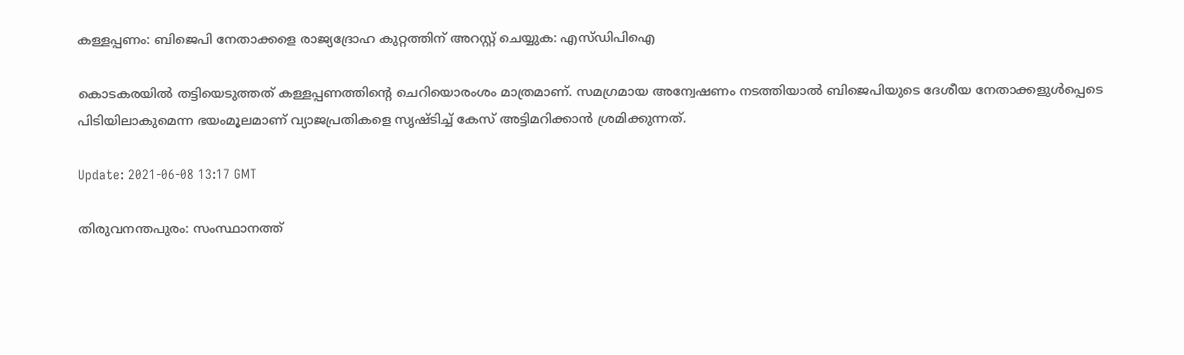കള്ളപ്പണം: ബിജെപി നേതാക്കളെ രാജ്യദ്രോഹ കുറ്റത്തിന് അറസ്റ്റ് ചെയ്യുക: എസ്ഡിപിഐ

കൊടകരയില്‍ തട്ടിയെടുത്തത് കള്ളപ്പണത്തിന്റെ ചെറിയൊരംശം മാത്രമാണ്. സമഗ്രമായ അന്വേഷണം നടത്തിയാല്‍ ബിജെപിയുടെ ദേശീയ നേതാക്കളുള്‍പ്പെടെ പിടിയിലാകുമെന്ന ഭയംമൂലമാണ് വ്യാജപ്രതികളെ സൃഷ്ടിച്ച് കേസ് അട്ടിമറിക്കാന്‍ ശ്രമിക്കുന്നത്.

Update: 2021-06-08 13:17 GMT

തിരുവനന്തപുരം: സംസ്ഥാനത്ത്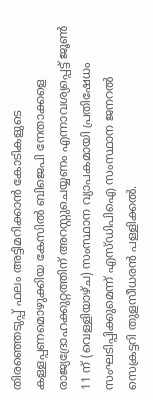തിരഞ്ഞെടുപ്പ് ഫലം അട്ടിമറിക്കാന്‍ കോടികളുടെ കള്ളപ്പണമൊഴുക്കിയ കേസില്‍ ബിജെപി നേതാക്കളെ രാജ്യദ്രോഹക്കുറ്റത്തിന് അറസ്റ്റുചെയ്യണം എന്നാവശ്യപ്പെട്ട് ജൂണ്‍ 11 ന് (വെള്ളിയാഴ്ച) സംസ്ഥാന വ്യാപകമായി പ്രതിഷേധം സംഘടിപ്പിക്കുമെന്ന് എസ്ഡിപിഐ സംസ്ഥാന ജനറല്‍ സെക്രട്ടറി തുളസീധരന്‍ പള്ളിക്കല്‍.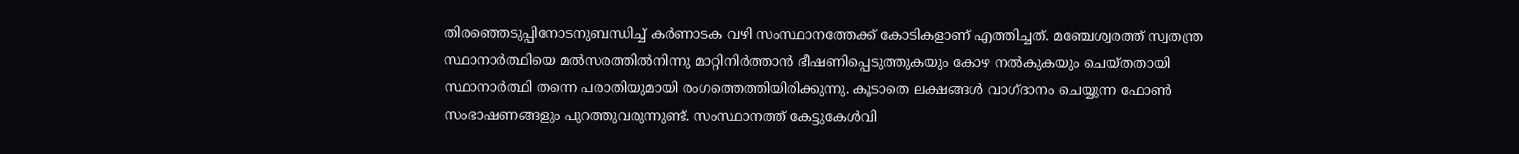തിരഞ്ഞെടുപ്പിനോടനുബന്ധിച്ച് കര്‍ണാടക വഴി സംസ്ഥാനത്തേക്ക് കോടികളാണ് എത്തിച്ചത്. മഞ്ചേശ്വരത്ത് സ്വതന്ത്ര സ്ഥാനാര്‍ത്ഥിയെ മല്‍സരത്തില്‍നിന്നു മാറ്റിനിര്‍ത്താന്‍ ഭീഷണിപ്പെടുത്തുകയും കോഴ നല്‍കുകയും ചെയ്തതായി സ്ഥാനാര്‍ത്ഥി തന്നെ പരാതിയുമായി രംഗത്തെത്തിയിരിക്കുന്നു. കൂടാതെ ലക്ഷങ്ങള്‍ വാഗ്ദാനം ചെയ്യുന്ന ഫോണ്‍ സംഭാഷണങ്ങളും പുറത്തുവരുന്നുണ്ട്. സംസ്ഥാനത്ത് കേട്ടുകേള്‍വി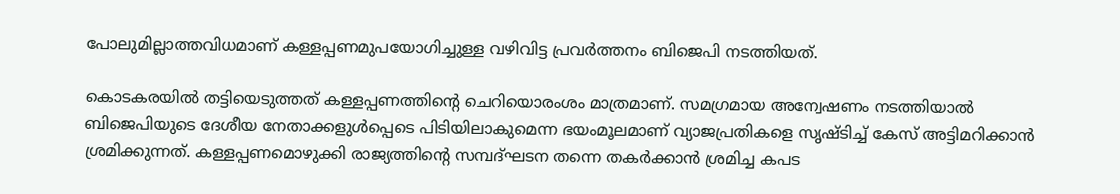പോലുമില്ലാത്തവിധമാണ് കള്ളപ്പണമുപയോഗിച്ചുള്ള വഴിവിട്ട പ്രവര്‍ത്തനം ബിജെപി നടത്തിയത്.

കൊടകരയില്‍ തട്ടിയെടുത്തത് കള്ളപ്പണത്തിന്റെ ചെറിയൊരംശം മാത്രമാണ്. സമഗ്രമായ അന്വേഷണം നടത്തിയാല്‍ ബിജെപിയുടെ ദേശീയ നേതാക്കളുള്‍പ്പെടെ പിടിയിലാകുമെന്ന ഭയംമൂലമാണ് വ്യാജപ്രതികളെ സൃഷ്ടിച്ച് കേസ് അട്ടിമറിക്കാന്‍ ശ്രമിക്കുന്നത്. കള്ളപ്പണമൊഴുക്കി രാജ്യത്തിന്റെ സമ്പദ്ഘടന തന്നെ തകര്‍ക്കാന്‍ ശ്രമിച്ച കപട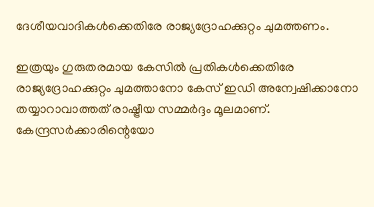ദേശീയവാദികള്‍ക്കെതിരേ രാജ്യദ്രോഹക്കുറ്റം ചുമത്തണം.

ഇത്രയും ഗുരുതരമായ കേസില്‍ പ്രതികള്‍ക്കെതിരേ രാജ്യദ്രോഹക്കുറ്റം ചുമത്താനോ കേസ് ഇഡി അന്വേഷിക്കാനോ തയ്യാറാവാത്തത് രാഷ്ട്രീയ സമ്മര്‍ദ്ദം മൂലമാണ്. കേന്ദ്രസര്‍ക്കാരിന്റെയോ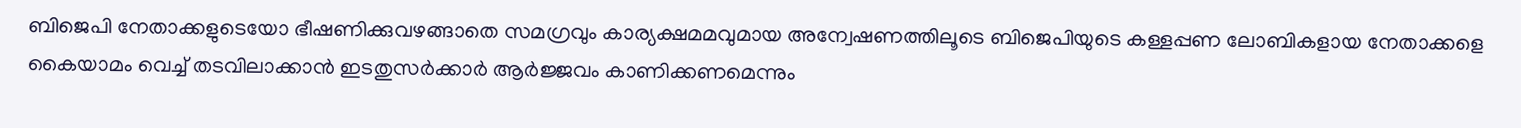ബിജെപി നേതാക്കളുടെയോ ഭീഷണിക്കുവഴങ്ങാതെ സമഗ്രവും കാര്യക്ഷമമവുമായ അന്വേഷണത്തിലൂടെ ബിജെപിയുടെ കള്ളപ്പണ ലോബികളായ നേതാക്കളെ കൈയാമം വെച്ച് തടവിലാക്കാന്‍ ഇടതുസര്‍ക്കാര്‍ ആര്‍ജ്ജവം കാണിക്കണമെന്നും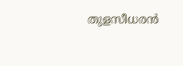തുളസീധരന്‍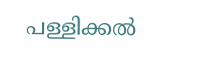പള്ളിക്കല്‍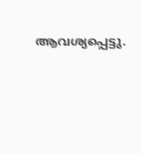ആവശ്യപ്പെട്ടു.